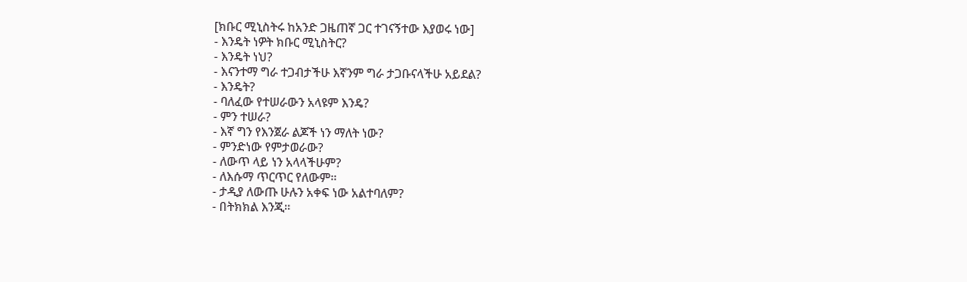[ክቡር ሚኒስትሩ ከአንድ ጋዜጠኛ ጋር ተገናኝተው እያወሩ ነው]
- እንዴት ነዎት ክቡር ሚኒስትር?
- እንዴት ነህ?
- እናንተማ ግራ ተጋብታችሁ እኛንም ግራ ታጋቡናላችሁ አይደል?
- እንዴት?
- ባለፈው የተሠራውን አላዩም እንዴ?
- ምን ተሠራ?
- እኛ ግን የእንጀራ ልጆች ነን ማለት ነው?
- ምንድነው የምታወራው?
- ለውጥ ላይ ነን አላላችሁም?
- ለእሱማ ጥርጥር የለውም፡፡
- ታዲያ ለውጡ ሁሉን አቀፍ ነው አልተባለም?
- በትክክል እንጂ፡፡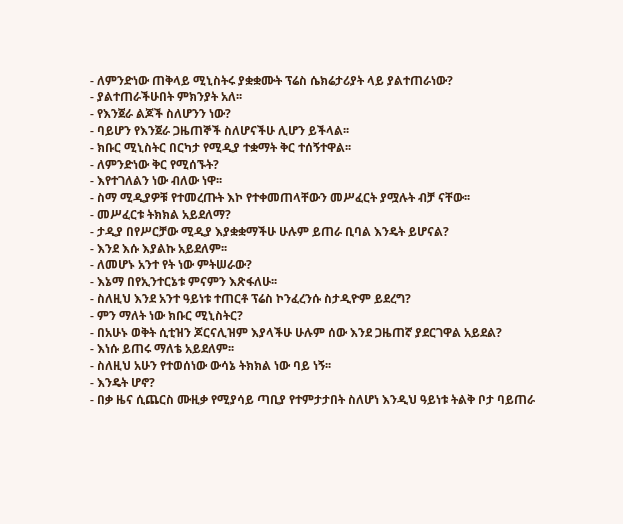- ለምንድነው ጠቅላይ ሚኒስትሩ ያቋቋሙት ፕሬስ ሴክሬታሪያት ላይ ያልተጠራነው?
- ያልተጠራችሁበት ምክንያት አለ፡፡
- የእንጀራ ልጆች ስለሆንን ነው?
- ባይሆን የእንጀራ ጋዜጠኞች ስለሆናችሁ ሊሆን ይችላል፡፡
- ክቡር ሚኒስትር በርካታ የሚዲያ ተቋማት ቅር ተሰኝተዋል፡፡
- ለምንድነው ቅር የሚሰኙት?
- እየተገለልን ነው ብለው ነዋ፡፡
- ስማ ሚዲያዎቹ የተመረጡት እኮ የተቀመጠላቸውን መሥፈርት ያሟሉት ብቻ ናቸው፡፡
- መሥፈርቱ ትክክል አይደለማ?
- ታዲያ በየሥርቻው ሚዲያ እያቋቋማችሁ ሁሉም ይጠራ ቢባል እንዴት ይሆናል?
- እንደ እሱ እያልኩ አይደለም፡፡
- ለመሆኑ አንተ የት ነው ምትሠራው?
- እኔማ በየኢንተርኔቱ ምናምን እጽፋለሁ፡፡
- ስለዚህ እንደ አንተ ዓይነቱ ተጠርቶ ፕሬስ ኮንፈረንሱ ስታዲዮም ይደረግ?
- ምን ማለት ነው ክቡር ሚኒስትር?
- በአሁኑ ወቅት ሲቲዝን ጆርናሊዝም እያላችሁ ሁሉም ሰው እንደ ጋዜጠኛ ያደርገዋል አይደል?
- እነሱ ይጠሩ ማለቴ አይደለም፡፡
- ስለዚህ አሁን የተወሰነው ውሳኔ ትክክል ነው ባይ ነኝ፡፡
- እንዴት ሆኖ?
- በቃ ዜና ሲጨርስ ሙዚቃ የሚያሳይ ጣቢያ የተምታታበት ስለሆነ እንዲህ ዓይነቱ ትልቅ ቦታ ባይጠራ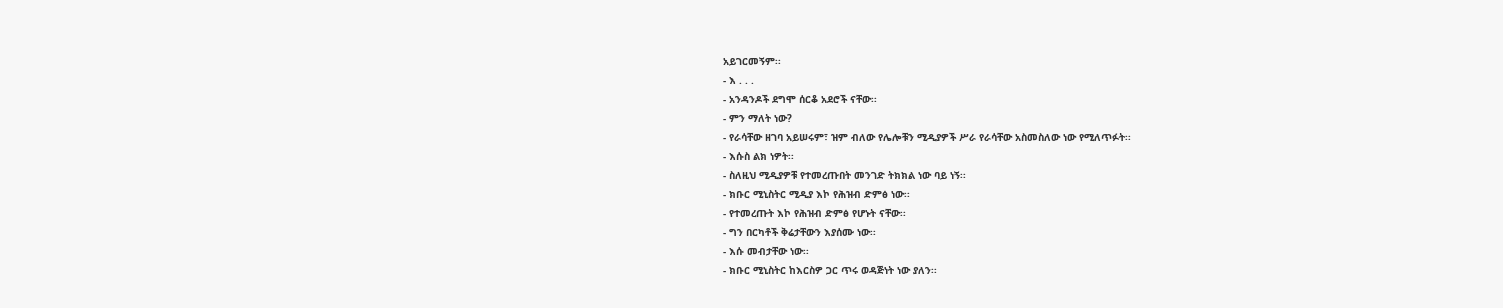አይገርመኝም፡፡
- እ . . .
- አንዳንዶች ደግሞ ሰርቆ አደሮች ናቸው፡፡
- ምን ማለት ነው?
- የራሳቸው ዘገባ አይሠሩም፣ ዝም ብለው የሌሎቹን ሚዲያዎች ሥራ የራሳቸው አስመስለው ነው የሚለጥፉት፡፡
- እሱስ ልክ ነዎት፡፡
- ስለዚህ ሚዲያዎቹ የተመረጡበት መንገድ ትክክል ነው ባይ ነኝ፡፡
- ክቡር ሚኒስትር ሚዲያ እኮ የሕዝብ ድምፅ ነው፡፡
- የተመረጡት እኮ የሕዝብ ድምፅ የሆኑት ናቸው፡፡
- ግን በርካቶች ቅሬታቸውን እያሰሙ ነው፡፡
- እሱ መብታቸው ነው፡፡
- ክቡር ሚኒስትር ከእርስዎ ጋር ጥሩ ወዳጅነት ነው ያለን፡፡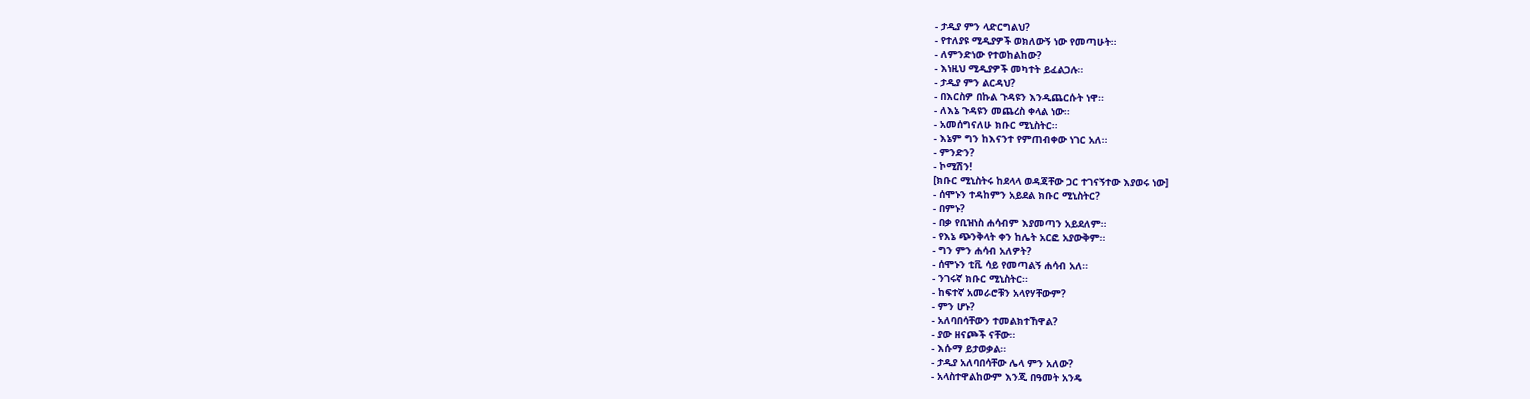- ታዲያ ምን ላድርግልህ?
- የተለያዩ ሚዲያዎች ወክለውኝ ነው የመጣሁት፡፡
- ለምንድነው የተወከልከው?
- እነዚህ ሚዲያዎች መካተት ይፈልጋሉ፡፡
- ታዲያ ምን ልርዳህ?
- በእርስዎ በኩል ጉዳዩን እንዲጨርሱት ነዋ፡፡
- ለእኔ ጉዳዩን መጨረስ ቀላል ነው፡፡
- አመሰግናለሁ ክቡር ሚኒስትር፡፡
- እኔም ግን ከእናንተ የምጠብቀው ነገር አለ፡፡
- ምንድን?
- ኮሚሽን!
[ክቡር ሚኒስትሩ ከደላላ ወዳጃቸው ጋር ተገናኝተው እያወሩ ነው]
- ሰሞኑን ተዳከምን አይደል ክቡር ሚኒስትር?
- በምኑ?
- በቃ የቢዝነስ ሐሳብም እያመጣን አይደለም፡፡
- የእኔ ጭንቅላት ቀን ከሌት አርፎ አያውቅም፡፡
- ግን ምን ሐሳብ አለዎት?
- ሰሞኑን ቲቪ ሳይ የመጣልኝ ሐሳብ አለ፡፡
- ንገሩኛ ክቡር ሚኒስትር፡፡
- ከፍተኛ አመራሮቹን አላየሃቸውም?
- ምን ሆኑ?
- አለባበሳቸውን ተመልክተኸዋል?
- ያው ዘናጮች ናቸው፡፡
- እሱማ ይታወቃል፡፡
- ታዲያ አለባበሳቸው ሌላ ምን አለው?
- አላስተዋልከውም እንጂ በዓመት አንዴ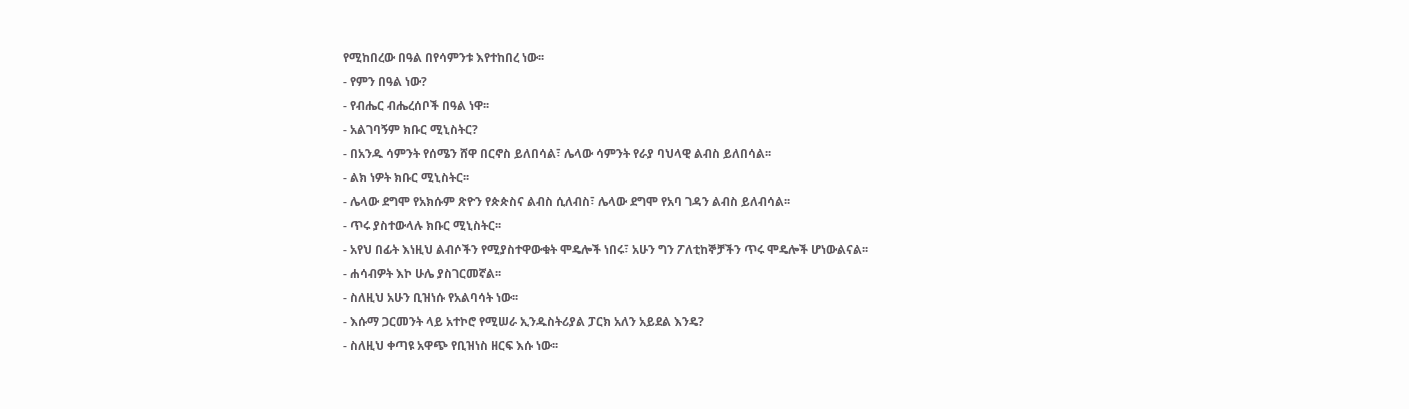የሚከበረው በዓል በየሳምንቱ እየተከበረ ነው፡፡
- የምን በዓል ነው?
- የብሔር ብሔረሰቦች በዓል ነዋ፡፡
- አልገባኝም ክቡር ሚኒስትር?
- በአንዱ ሳምንት የሰሜን ሸዋ በርኖስ ይለበሳል፣ ሌላው ሳምንት የራያ ባህላዊ ልብስ ይለበሳል፡፡
- ልክ ነዎት ክቡር ሚኒስትር፡፡
- ሌላው ደግሞ የአክሱም ጽዮን የጵጵስና ልብስ ሲለብስ፣ ሌላው ደግሞ የአባ ገዳን ልብስ ይለብሳል፡፡
- ጥሩ ያስተውላሉ ክቡር ሚኒስትር፡፡
- አየህ በፊት እነዚህ ልብሶችን የሚያስተዋውቁት ሞዴሎች ነበሩ፣ አሁን ግን ፖለቲከኞቻችን ጥሩ ሞዴሎች ሆነውልናል፡፡
- ሐሳብዎት እኮ ሁሌ ያስገርመኛል፡፡
- ስለዚህ አሁን ቢዝነሱ የአልባሳት ነው፡፡
- እሱማ ጋርመንት ላይ አተኮሮ የሚሠራ ኢንዱስትሪያል ፓርክ አለን አይደል እንዴ?
- ስለዚህ ቀጣዩ አዋጭ የቢዝነስ ዘርፍ እሱ ነው፡፡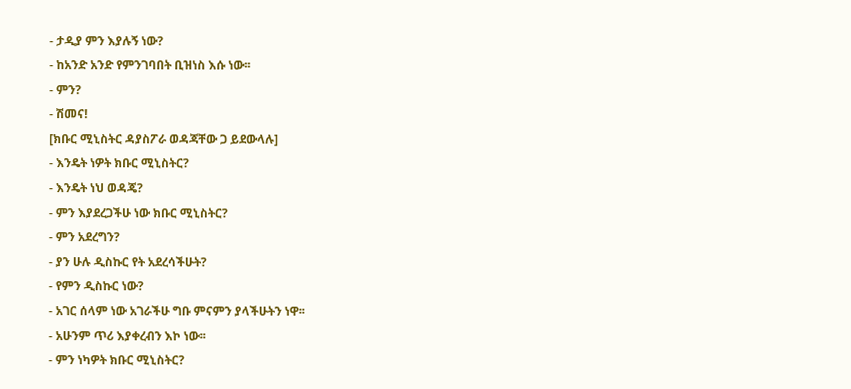- ታዲያ ምን እያሉኝ ነው?
- ከአንድ አንድ የምንገባበት ቢዝነስ እሱ ነው፡፡
- ምን?
- ሽመና!
[ክቡር ሚኒስትር ዳያስፖራ ወዳጃቸው ጋ ይደውላሉ]
- እንዴት ነዎት ክቡር ሚኒስትር?
- እንዴት ነህ ወዳጄ?
- ምን እያደረጋችሁ ነው ክቡር ሚኒስትር?
- ምን አደረግን?
- ያን ሁሉ ዲስኩር የት አደረሳችሁት?
- የምን ዲስኩር ነው?
- አገር ሰላም ነው አገራችሁ ግቡ ምናምን ያላችሁትን ነዋ፡፡
- አሁንም ጥሪ እያቀረብን እኮ ነው፡፡
- ምን ነካዎት ክቡር ሚኒስትር?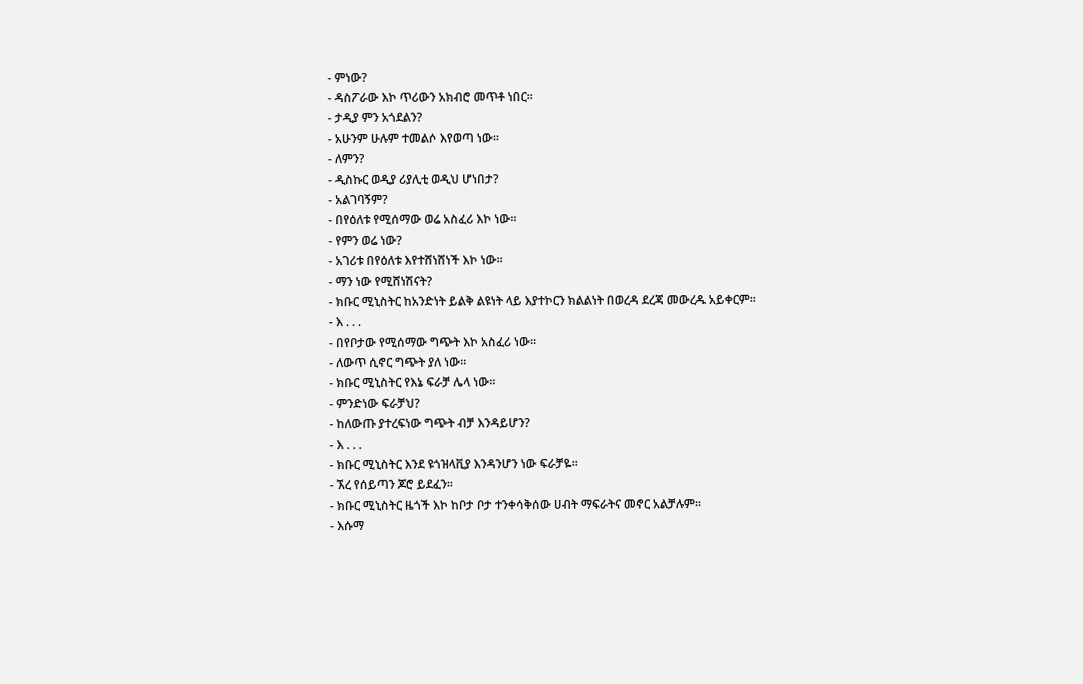- ምነው?
- ዳስፖራው እኮ ጥሪውን አክብሮ መጥቶ ነበር፡፡
- ታዲያ ምን አጎደልን?
- አሁንም ሁሉም ተመልሶ እየወጣ ነው፡፡
- ለምን?
- ዲስኩር ወዲያ ሪያሊቲ ወዲህ ሆነበታ?
- አልገባኝም?
- በየዕለቱ የሚሰማው ወሬ አስፈሪ እኮ ነው፡፡
- የምን ወሬ ነው?
- አገሪቱ በየዕለቱ እየተሸነሸነች እኮ ነው፡፡
- ማን ነው የሚሸነሽናት?
- ክቡር ሚኒስትር ከአንድነት ይልቅ ልዩነት ላይ እያተኮርን ክልልነት በወረዳ ደረጃ መውረዱ አይቀርም፡፡
- እ . . .
- በየቦታው የሚሰማው ግጭት እኮ አስፈሪ ነው፡፡
- ለውጥ ሲኖር ግጭት ያለ ነው፡፡
- ክቡር ሚኒስትር የእኔ ፍራቻ ሌላ ነው፡፡
- ምንድነው ፍራቻህ?
- ከለውጡ ያተረፍነው ግጭት ብቻ እንዳይሆን?
- እ . . .
- ክቡር ሚኒስትር እንደ ዩጎዝላቪያ እንዳንሆን ነው ፍራቻዬ፡፡
- ኧረ የሰይጣን ጆሮ ይደፈን፡፡
- ክቡር ሚኒስትር ዜጎች እኮ ከቦታ ቦታ ተንቀሳቅሰው ሀብት ማፍራትና መኖር አልቻሉም፡፡
- እሱማ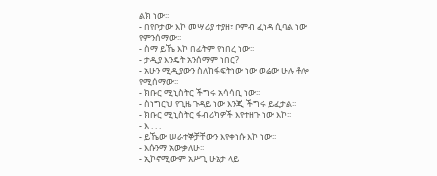ልክ ነው፡፡
- በየቦታው እኮ መሣሪያ ተያዘ፣ ቦምብ ፈነዳ ሲባል ነው የምንሰማው፡፡
- ስማ ይኼ እኮ በፊትም የነበረ ነው፡፡
- ታዲያ እንዴት አንሰማም ነበር?
- አሁን ሚዲያውን ስለከፋፍትነው ነው ወሬው ሁሉ ቶሎ የሚሰማው፡፡
- ክቡር ሚኒስትር ችግሩ አሳሳቢ ነው፡፡
- ስነግርህ የጊዜ ጉዳይ ነው እንጂ ችግሩ ይፈታል፡፡
- ክቡር ሚኒስትር ፋብሪካዎች እየተዘጉ ነው እኮ፡፡
- እ . . .
- ይኼው ሠራተኞቻቸውን እየቀነሱ እኮ ነው፡፡
- እሱንማ አውቃለሁ፡፡
- ኢኮኖሚውም አሥጊ ሁኔታ ላይ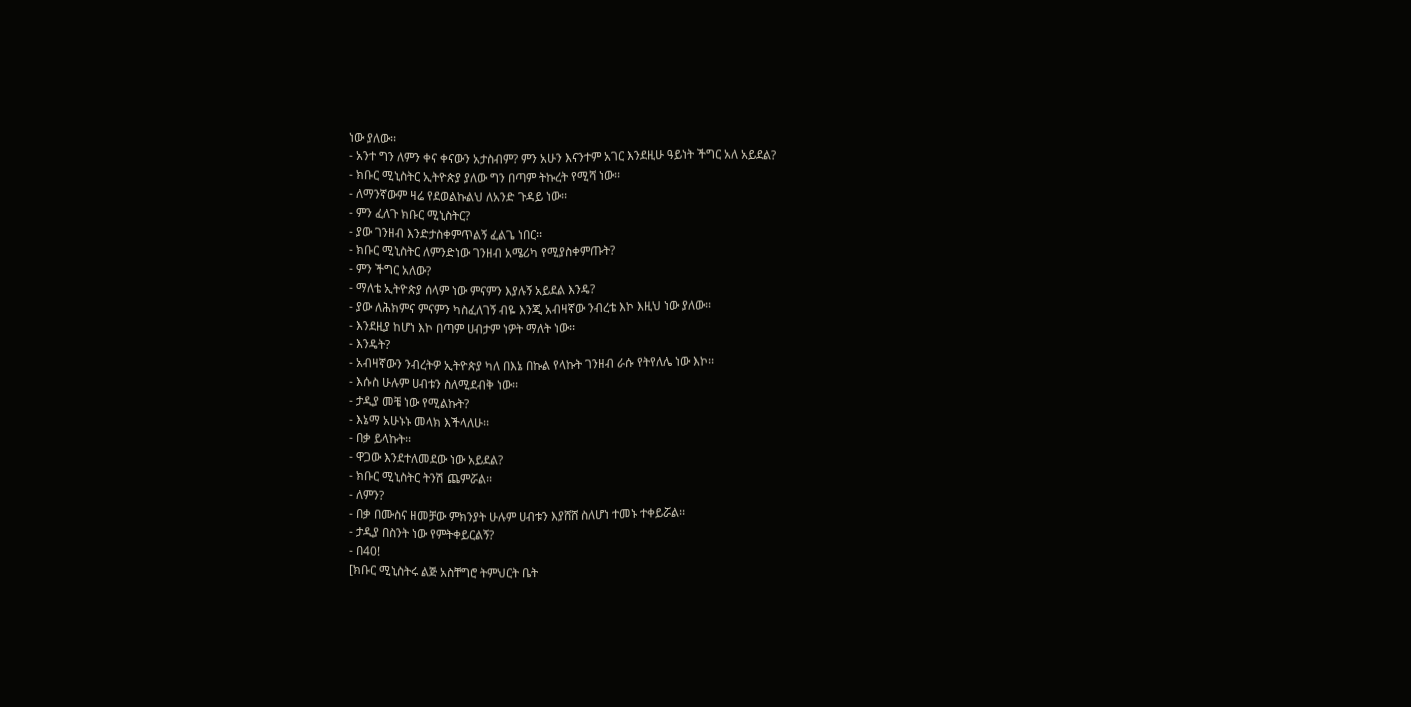ነው ያለው፡፡
- አንተ ግን ለምን ቀና ቀናውን አታስብም? ምን አሁን እናንተም አገር እንደዚሁ ዓይነት ችግር አለ አይደል?
- ክቡር ሚኒስትር ኢትዮጵያ ያለው ግን በጣም ትኩረት የሚሻ ነው፡፡
- ለማንኛውም ዛሬ የደወልኩልህ ለአንድ ጉዳይ ነው፡፡
- ምን ፈለጉ ክቡር ሚኒስትር?
- ያው ገንዘብ እንድታስቀምጥልኝ ፈልጌ ነበር፡፡
- ክቡር ሚኒስትር ለምንድነው ገንዘብ አሜሪካ የሚያስቀምጡት?
- ምን ችግር አለው?
- ማለቴ ኢትዮጵያ ሰላም ነው ምናምን እያሉኝ አይደል እንዴ?
- ያው ለሕክምና ምናምን ካስፈለገኝ ብዬ እንጂ አብዛኛው ንብረቴ እኮ እዚህ ነው ያለው፡፡
- እንደዚያ ከሆነ እኮ በጣም ሀብታም ነዎት ማለት ነው፡፡
- እንዴት?
- አብዛኛውን ንብረትዎ ኢትዮጵያ ካለ በእኔ በኩል የላኩት ገንዘብ ራሱ የትየለሌ ነው እኮ፡፡
- እሱስ ሁሉም ሀብቱን ስለሚደብቅ ነው፡፡
- ታዲያ መቼ ነው የሚልኩት?
- እኔማ አሁኑኑ መላክ እችላለሁ፡፡
- በቃ ይላኩት፡፡
- ዋጋው እንደተለመደው ነው አይደል?
- ክቡር ሚኒስትር ትንሽ ጨምሯል፡፡
- ለምን?
- በቃ በሙስና ዘመቻው ምክንያት ሁሉም ሀብቱን እያሸሸ ስለሆነ ተመኑ ተቀይሯል፡፡
- ታዲያ በስንት ነው የምትቀይርልኝ?
- በ40!
[ክቡር ሚኒስትሩ ልጅ አስቸግሮ ትምህርት ቤት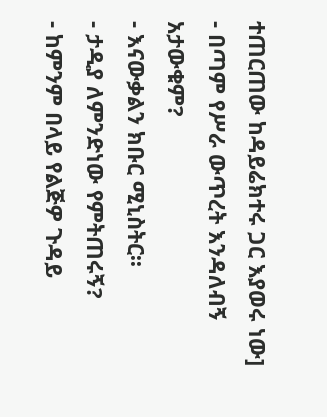ተጠርጠው ከዳይሬክተሩ ጋር እያወሩ ነው]
- በጣም የሥራ ውጥረት እንዳለብኝ አታውቁም?
- እናውቃልን ክቡር ሚኒስትር፡፡
- ታዲያ ለምንድነው የምትጠሩኝ?
- ከምንም በላይ የልጅዎ ጉዳይ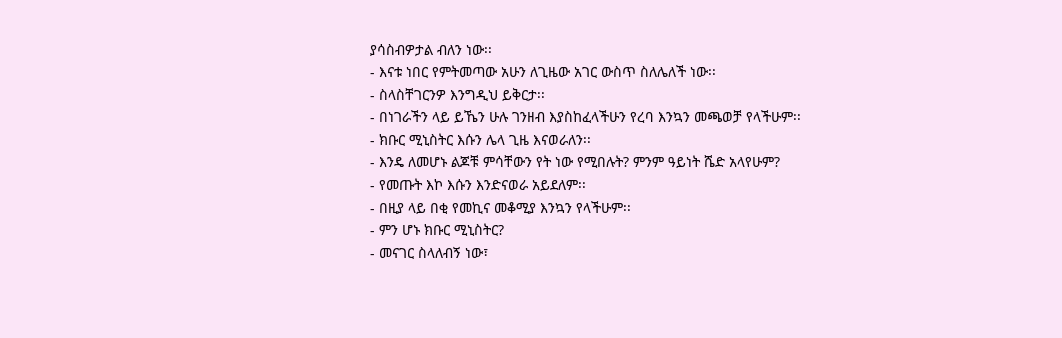ያሳስብዎታል ብለን ነው፡፡
- እናቱ ነበር የምትመጣው አሁን ለጊዜው አገር ውስጥ ስለሌለች ነው፡፡
- ስላስቸገርንዎ እንግዲህ ይቅርታ፡፡
- በነገራችን ላይ ይኼን ሁሉ ገንዘብ እያስከፈላችሁን የረባ እንኳን መጫወቻ የላችሁም፡፡
- ክቡር ሚኒስትር እሱን ሌላ ጊዜ እናወራለን፡፡
- እንዴ ለመሆኑ ልጆቹ ምሳቸውን የት ነው የሚበሉት? ምንም ዓይነት ሼድ አላየሁም?
- የመጡት እኮ እሱን እንድናወራ አይደለም፡፡
- በዚያ ላይ በቂ የመኪና መቆሚያ እንኳን የላችሁም፡፡
- ምን ሆኑ ክቡር ሚኒስትር?
- መናገር ስላለብኝ ነው፣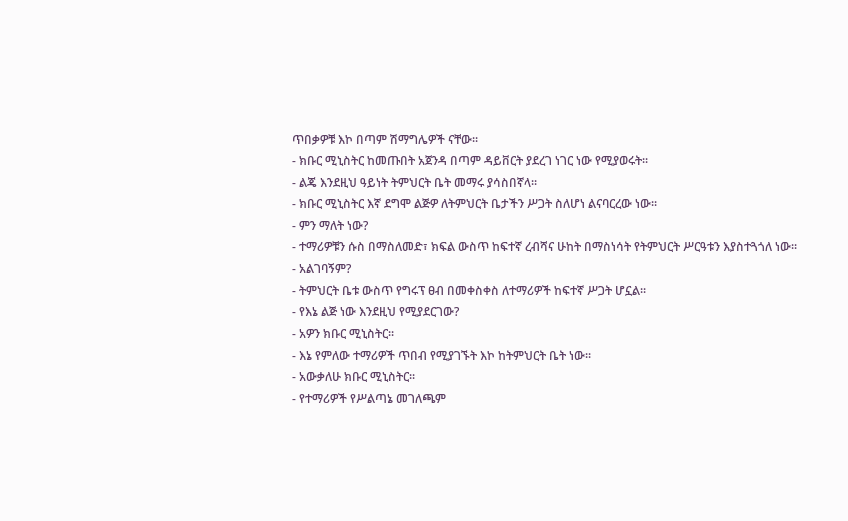ጥበቃዎቹ እኮ በጣም ሽማግሌዎች ናቸው፡፡
- ክቡር ሚኒስትር ከመጡበት አጀንዳ በጣም ዳይቨርት ያደረገ ነገር ነው የሚያወሩት፡፡
- ልጄ እንደዚህ ዓይነት ትምህርት ቤት መማሩ ያሳስበኛላ፡፡
- ክቡር ሚኒስትር እኛ ደግሞ ልጅዎ ለትምህርት ቤታችን ሥጋት ስለሆነ ልናባርረው ነው፡፡
- ምን ማለት ነው?
- ተማሪዎቹን ሱስ በማስለመድ፣ ክፍል ውስጥ ከፍተኛ ረብሻና ሁከት በማስነሳት የትምህርት ሥርዓቱን እያስተጓጎለ ነው፡፡
- አልገባኝም?
- ትምህርት ቤቱ ውስጥ የግሩፕ ፀብ በመቀስቀስ ለተማሪዎች ከፍተኛ ሥጋት ሆኗል፡፡
- የእኔ ልጅ ነው እንደዚህ የሚያደርገው?
- አዎን ክቡር ሚኒስትር፡፡
- እኔ የምለው ተማሪዎች ጥበብ የሚያገኙት እኮ ከትምህርት ቤት ነው፡፡
- አውቃለሁ ክቡር ሚኒስትር፡፡
- የተማሪዎች የሥልጣኔ መገለጫም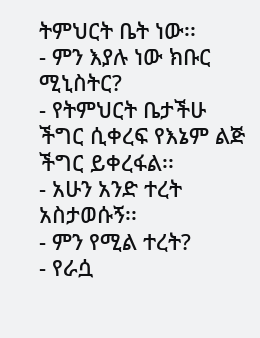ትምህርት ቤት ነው፡፡
- ምን እያሉ ነው ክቡር ሚኒስትር?
- የትምህርት ቤታችሁ ችግር ሲቀረፍ የእኔም ልጅ ችግር ይቀረፋል፡፡
- አሁን አንድ ተረት አስታወሱኝ፡፡
- ምን የሚል ተረት?
- የራሷ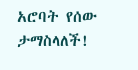አሮባት የሰው ታማስላለች!